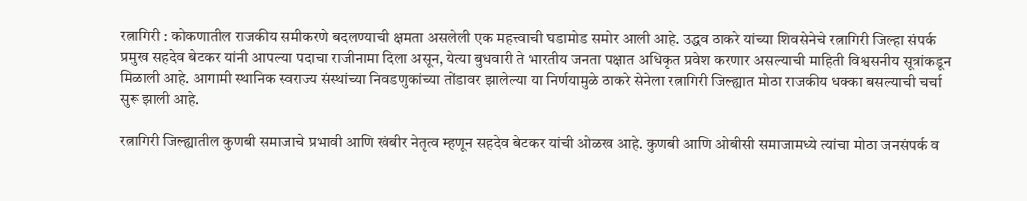रत्नागिरी : कोकणातील राजकीय समीकरणे बदलण्याची क्षमता असलेली एक महत्त्वाची घडामोड समोर आली आहे. उद्धव ठाकरे यांच्या शिवसेनेचे रत्नागिरी जिल्हा संपर्क प्रमुख सहदेव बेटकर यांनी आपल्या पदाचा राजीनामा दिला असून, येत्या बुधवारी ते भारतीय जनता पक्षात अधिकृत प्रवेश करणार असल्याची माहिती विश्वसनीय सूत्रांकडून मिळाली आहे. आगामी स्थानिक स्वराज्य संस्थांच्या निवडणुकांच्या तोंडावर झालेल्या या निर्णयामुळे ठाकरे सेनेला रत्नागिरी जिल्ह्यात मोठा राजकीय धक्का बसल्याची चर्चा सुरू झाली आहे.

रत्नागिरी जिल्ह्यातील कुणबी समाजाचे प्रभावी आणि खंबीर नेतृत्व म्हणून सहदेव बेटकर यांची ओळख आहे. कुणबी आणि ओबीसी समाजामध्ये त्यांचा मोठा जनसंपर्क व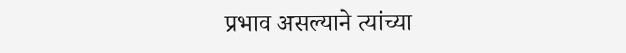प्रभाव असल्याने त्यांच्या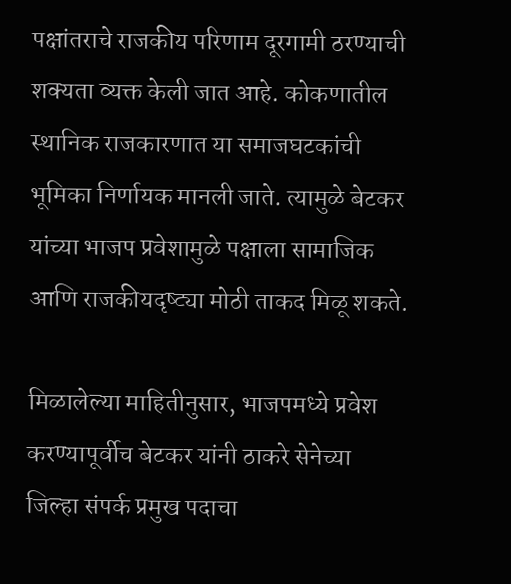पक्षांतराचे राजकीय परिणाम दूरगामी ठरण्याची शक्यता व्यक्त केली जात आहे. कोकणातील स्थानिक राजकारणात या समाजघटकांची भूमिका निर्णायक मानली जाते. त्यामुळे बेटकर यांच्या भाजप प्रवेशामुळे पक्षाला सामाजिक आणि राजकीयदृष्ट्या मोठी ताकद मिळू शकते.

मिळालेल्या माहितीनुसार, भाजपमध्ये प्रवेश करण्यापूर्वीच बेटकर यांनी ठाकरे सेनेच्या जिल्हा संपर्क प्रमुख पदाचा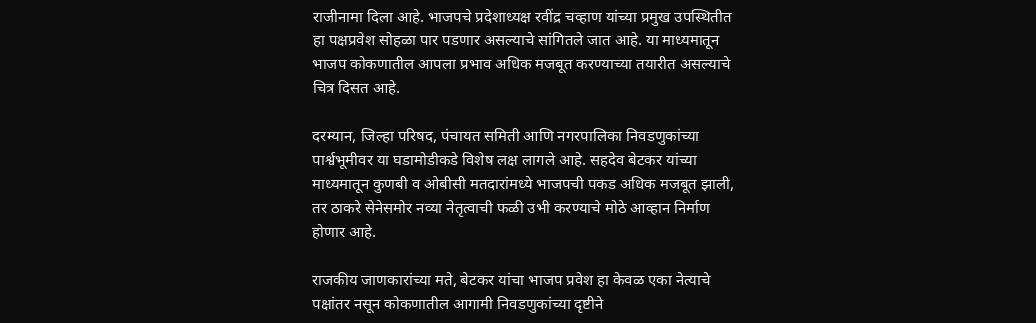राजीनामा दिला आहे. भाजपचे प्रदेशाध्यक्ष रवींद्र चव्हाण यांच्या प्रमुख उपस्थितीत हा पक्षप्रवेश सोहळा पार पडणार असल्याचे सांगितले जात आहे. या माध्यमातून भाजप कोकणातील आपला प्रभाव अधिक मजबूत करण्याच्या तयारीत असल्याचे चित्र दिसत आहे.

दरम्यान, जिल्हा परिषद, पंचायत समिती आणि नगरपालिका निवडणुकांच्या पार्श्वभूमीवर या घडामोडीकडे विशेष लक्ष लागले आहे. सहदेव बेटकर यांच्या माध्यमातून कुणबी व ओबीसी मतदारांमध्ये भाजपची पकड अधिक मजबूत झाली, तर ठाकरे सेनेसमोर नव्या नेतृत्वाची फळी उभी करण्याचे मोठे आव्हान निर्माण होणार आहे.

राजकीय जाणकारांच्या मते, बेटकर यांचा भाजप प्रवेश हा केवळ एका नेत्याचे पक्षांतर नसून कोकणातील आगामी निवडणुकांच्या दृष्टीने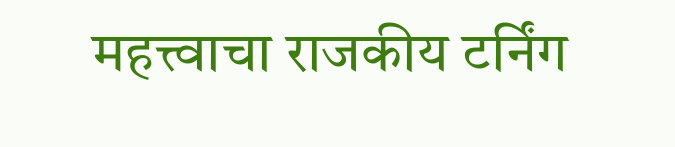महत्त्वाचा राजकीय टर्निंग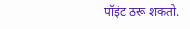पॉइंट ठरू शकतो.